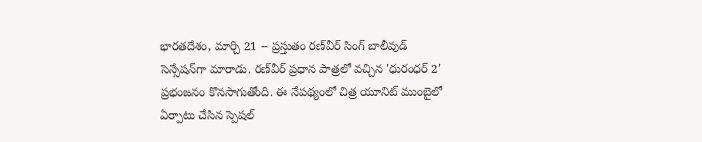భారతదేశం, మార్చి 21 -- ప్రస్తుతం రణ్‌వీర్ సింగ్ బాలీవుడ్ సెన్సేషన్‌గా మారాడు. రణ్‌వీర్ ప్రధాన పాత్రలో వచ్చిన 'ధురంధర్ 2' ప్రభంజనం కొనసాగుతోంది. ఈ నేపథ్యంలో చిత్ర యూనిట్ ముంబైలో ఏర్పాటు చేసిన స్పెషల్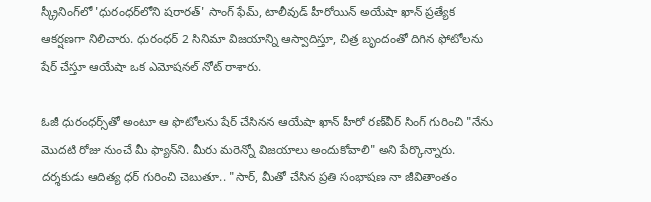స్క్రీనింగ్‌లో 'ధురంధర్‌లోని షరారత్' సాంగ్ ఫేమ్, టాలీవుడ్ హీరోయిన్ అయేషా ఖాన్ ప్రత్యేక ఆకర్షణగా నిలిచారు. ధురంధర్ 2 సినిమా విజయాన్ని ఆస్వాదిస్తూ, చిత్ర బృందంతో దిగిన ఫోటోలను షేర్ చేస్తూ ఆయేషా ఒక ఎమోషనల్ నోట్ రాశారు.

ఓజీ ధురంధర్స్‌తో అంటూ ఆ ఫొటోలను షేర్ చేసినన ఆయేషా ఖాన్ హీరో రణ్‌వీర్ సింగ్‌ గురించి "నేను మొదటి రోజు నుంచే మీ ఫ్యాన్‌ని. మీరు మరెన్నో విజయాలు అందుకోవాలి" అని పేర్కొన్నారు. దర్శకుడు ఆదిత్య ధర్ గురించి చెబుతూ.. "సార్, మీతో చేసిన ప్రతి సంభాషణ నా జీవితాంతం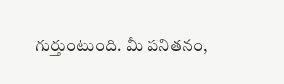గుర్తుంటుంది. మీ పనితనం,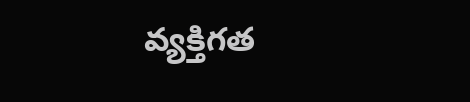వ్యక్తిగత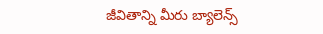జీవితాన్ని మీరు బ్యాలెన్స్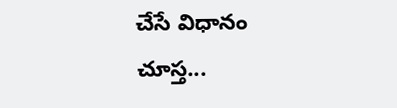చేసే విధానం చూస్త...